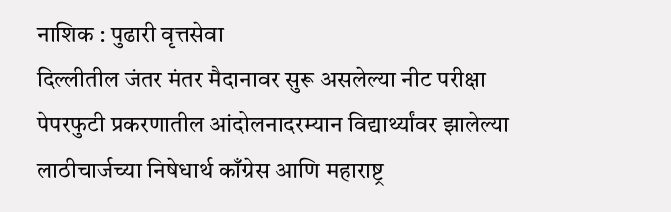नाशिक : पुढारी वृत्तसेवा
दिल्लीतील जंतर मंतर मैदानावर सुरू असलेल्या नीट परीक्षा पेपरफुटी प्रकरणातील आंदोलनादरम्यान विद्यार्थ्यांवर झालेल्या लाठीचार्जच्या निषेधार्थ काँग्रेस आणि महाराष्ट्र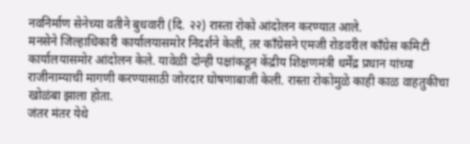नवनिर्माण सेनेच्या वतीने बुधवारी (दि. २२) रास्ता रोको आंदोलन करण्यात आले.
मनसेने जिल्हाधिकारी कार्यालयासमोर निदर्शने केली, तर काँग्रेसने एमजी रोडवरील काँग्रेस कमिटी कार्यालयासमोर आंदोलन केले. यावेळी दोन्ही पक्षांकडून केंद्रीय शिक्षणमंत्री धर्मेंद्र प्रधान यांच्या राजीनाम्याची मागणी करण्यासाठी जोरदार घोषणाबाजी केली. रास्ता रोकोमुळे काही काळ वाहतुकीचा खोळंबा झाला होता.
जंतर मंतर येथे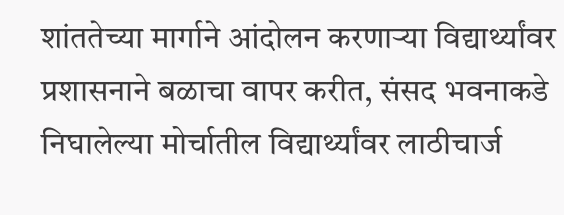शांततेच्या मार्गाने आंदोलन करणाऱ्या विद्यार्थ्यांवर प्रशासनाने बळाचा वापर करीत, संसद भवनाकडे निघालेल्या मोर्चातील विद्यार्थ्यांवर लाठीचार्ज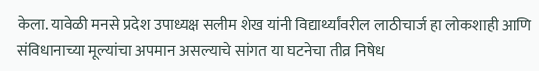केला. यावेळी मनसे प्रदेश उपाध्यक्ष सलीम शेख यांनी विद्यार्थ्यांवरील लाठीचार्ज हा लोकशाही आणि संविधानाच्या मूल्यांचा अपमान असल्याचे सांगत या घटनेचा तीव्र निषेध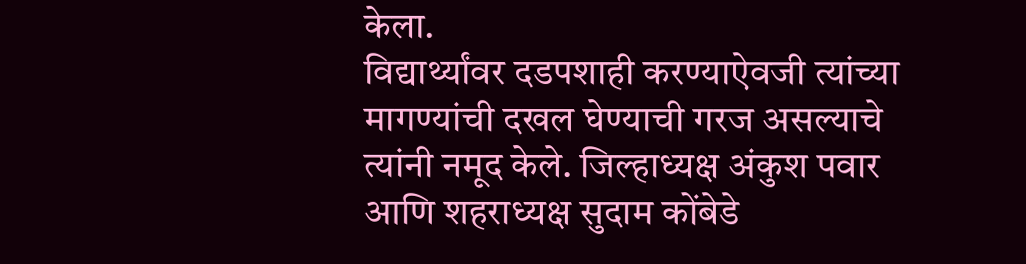केला.
विद्यार्थ्यांवर दडपशाही करण्याऐवजी त्यांच्या मागण्यांची दखल घेण्याची गरज असल्याचे त्यांनी नमूद केले. जिल्हाध्यक्ष अंकुश पवार आणि शहराध्यक्ष सुदाम कोंबेडे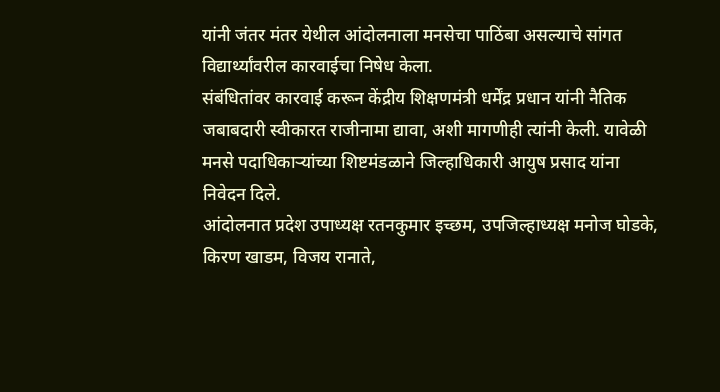यांनी जंतर मंतर येथील आंदोलनाला मनसेचा पाठिंबा असल्याचे सांगत विद्यार्थ्यांवरील कारवाईचा निषेध केला.
संबंधितांवर कारवाई करून केंद्रीय शिक्षणमंत्री धर्मेंद्र प्रधान यांनी नैतिक जबाबदारी स्वीकारत राजीनामा द्यावा, अशी मागणीही त्यांनी केली. यावेळी मनसे पदाधिकाऱ्यांच्या शिष्टमंडळाने जिल्हाधिकारी आयुष प्रसाद यांना निवेदन दिले.
आंदोलनात प्रदेश उपाध्यक्ष रतनकुमार इच्छम, उपजिल्हाध्यक्ष मनोज घोडके, किरण खाडम, विजय रानाते,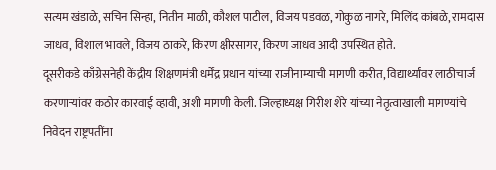सत्यम खंडाळे, सचिन सिन्हा, नितीन माळी, कौशल पाटील, विजय पडवळ, गोकुळ नागरे, मिलिंद कांबळे, रामदास जाधव, विशाल भावले, विजय ठाकरे, किरण क्षीरसागर, किरण जाधव आदी उपस्थित होते.
दूसरीकडे काँग्रेसनेही केंद्रीय शिक्षणमंत्री धर्मेंद्र प्रधान यांच्या राजीनाम्याची मागणी करीत, विद्यार्थ्यांवर लाठीचार्ज करणाऱ्यांवर कठोर कारवाई व्हावी, अशी मागणी केली. जिल्हाध्यक्ष गिरीश शेरे यांच्या नेतृत्वाखाली मागण्यांचे निवेदन राष्ट्रपतींना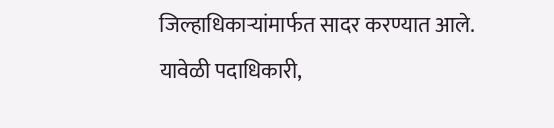जिल्हाधिकाऱ्यांमार्फत सादर करण्यात आले.
यावेळी पदाधिकारी,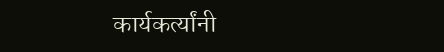कार्यकर्त्यांनी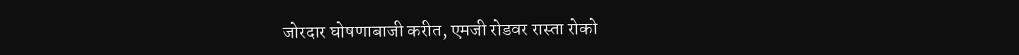जोरदार घोषणाबाजी करीत, एमजी रोडवर रास्ता रोको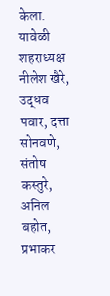केला. यावेळी शहराध्यक्ष नीलेश खैरे, उद्धव पवार, दत्ता सोनवणे, संतोष कस्तुरे, अनिल बहोत, प्रभाकर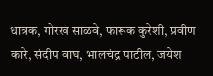धात्रक, गोरख साळवे, फारूक कुरेशी, प्रवीण कारे, संदीप वाघ, भालचंद्र पाटील, जयेश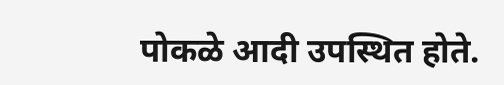पोकळे आदी उपस्थित होते.